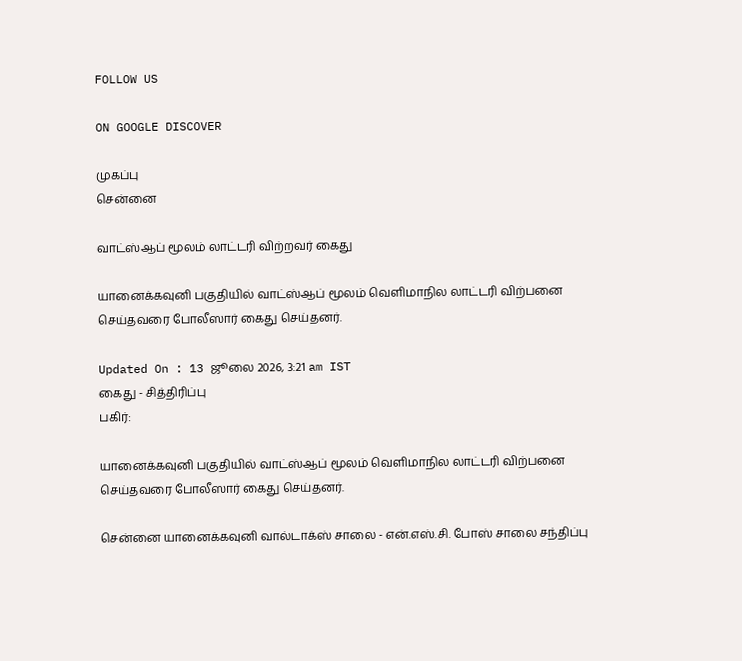FOLLOW US

ON GOOGLE DISCOVER

முகப்பு
சென்னை

வாட்ஸ்ஆப் மூலம் லாட்டரி விற்றவர் கைது

யானைக்கவுனி பகுதியில் வாட்ஸ்ஆப் மூலம் வெளிமாநில லாட்டரி விற்பனை செய்தவரை போலீஸார் கைது செய்தனர்.

Updated On : 13 ஜூலை 2026, 3:21 am IST
கைது - சித்திரிப்பு
பகிர்:

யானைக்கவுனி பகுதியில் வாட்ஸ்ஆப் மூலம் வெளிமாநில லாட்டரி விற்பனை செய்தவரை போலீஸார் கைது செய்தனர்.

சென்னை யானைக்கவுனி வால்டாக்ஸ் சாலை - என்.எஸ்.சி. போஸ் சாலை சந்திப்பு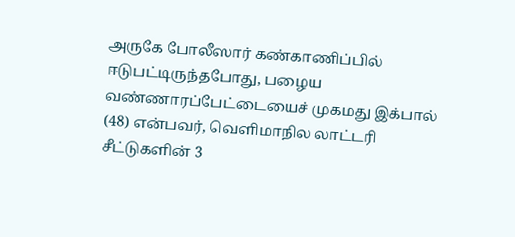அருகே போலீஸார் கண்காணிப்பில் ஈடுபட்டிருந்தபோது, பழைய வண்ணாரப்பேட்டையைச் முகமது இக்பால் (48) என்பவர், வெளிமாநில லாட்டரி சீட்டுகளின் 3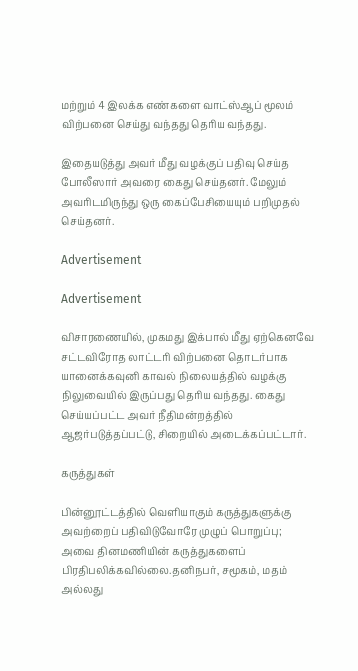மற்றும் 4 இலக்க எண்களை வாட்ஸ்ஆப் மூலம் விற்பனை செய்து வந்தது தெரிய வந்தது.

இதையடுத்து அவர் மீது வழக்குப் பதிவு செய்த போலீஸார் அவரை கைது செய்தனர். மேலும் அவரிடமிருந்து ஒரு கைப்பேசியையும் பறிமுதல் செய்தனர்.

Advertisement

Advertisement

விசாரணையில், முகமது இக்பால் மீது ஏற்கெனவே சட்டவிரோத லாட்டரி விற்பனை தொடர்பாக யானைக்கவுனி காவல் நிலையத்தில் வழக்கு நிலுவையில் இருப்பது தெரிய வந்தது. கைது செய்யப்பட்ட அவர் நீதிமன்றத்தில் ஆஜர்படுத்தப்பட்டு, சிறையில் அடைக்கப்பட்டார்.

கருத்துகள்

பின்னூட்டத்தில் வெளியாகும் கருத்துகளுக்கு அவற்றைப் பதிவிடுவோரே முழுப் பொறுப்பு; அவை தினமணியின் கருத்துகளைப் பிரதிபலிக்கவில்லை.தனிநபர், சமூகம், மதம் அல்லது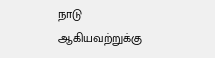நாடு ஆகியவற்றுக்கு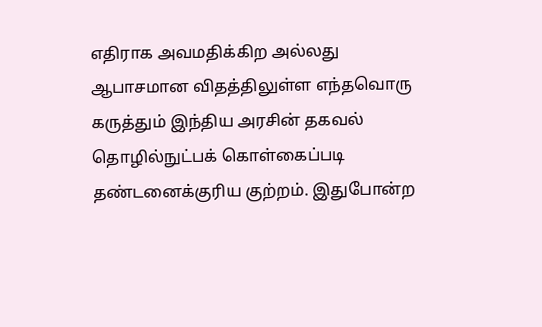எதிராக அவமதிக்கிற அல்லது ஆபாசமான விதத்திலுள்ள எந்தவொரு கருத்தும் இந்திய அரசின் தகவல் தொழில்நுட்பக் கொள்கைப்படி தண்டனைக்குரிய குற்றம். இதுபோன்ற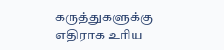கருத்துகளுக்கு எதிராக உரிய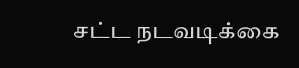சட்ட நடவடிக்கை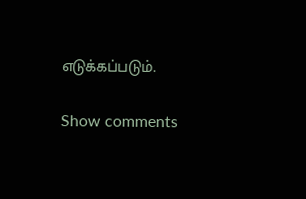எடுக்கப்படும்.

Show comments